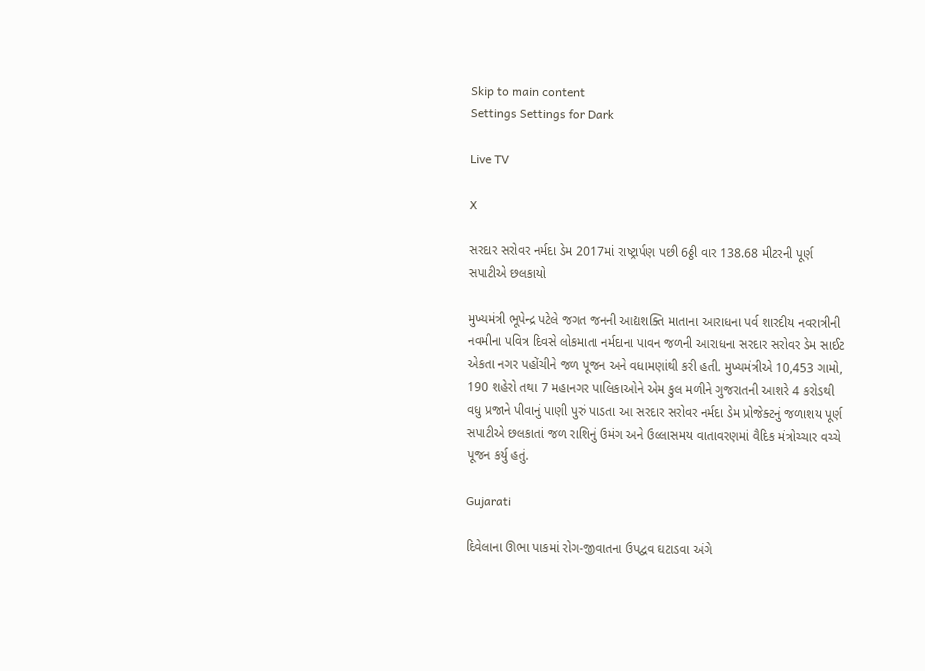Skip to main content
Settings Settings for Dark

Live TV

X

સરદાર સરોવર નર્મદા ડેમ 2017માં રાષ્ટ્રાર્પણ પછી 6ઠ્ઠી વાર 138.68 મીટરની પૂર્ણ સપાટીએ છલકાયો

મુખ્યમંત્રી ભૂપેન્દ્ર પટેલે જગત જનની આદ્યશક્તિ માતાના આરાધના પર્વ શારદીય નવરાત્રીની નવમીના પવિત્ર દિવસે લોકમાતા નર્મદાના પાવન જળની આરાધના સરદાર સરોવર ડેમ સાઈટ એકતા નગર પહોંચીને જળ પૂજન અને વધામણાંથી કરી હતી. મુખ્યમંત્રીએ 10,453 ગામો, 190 શહેરો તથા 7 મહાનગર પાલિકાઓને એમ કુલ મળીને ગુજરાતની આશરે 4 કરોડથી વધુ પ્રજાને પીવાનું પાણી પુરું પાડતા આ સરદાર સરોવર નર્મદા ડેમ પ્રોજેક્ટનું જળાશય પૂર્ણ સપાટીએ છલકાતાં જળ રાશિનું ઉમંગ અને ઉલ્લાસમય વાતાવરણમાં વૈદિક મંત્રોચ્ચાર વચ્ચે પૂજન કર્યુ હતું.

Gujarati

દિવેલાના ઊભા પાકમાં રોગ-જીવાતના ઉપદ્વવ ઘટાડવા અંગે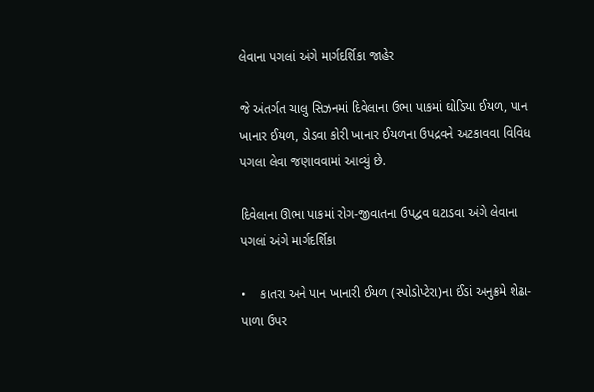લેવાના પગલાં અંગે માર્ગદર્શિકા જાહેર

જે અંતર્ગત ચાલુ સિઝનમાં દિવેલાના ઉભા પાકમાં ઘોડિયા ઈયળ, પાન ખાનાર ઈયળ, ડોડવા કોરી ખાનાર ઈયળના ઉપદ્રવને અટકાવવા વિવિધ પગલા લેવા જણાવવામાં આવ્યું છે.

દિવેલાના ઊભા પાકમાં રોગ-જીવાતના ઉપદ્વવ ઘટાડવા અંગે લેવાના પગલાં અંગે માર્ગદર્શિકા

•    કાતરા અને પાન ખાનારી ઈયળ (સ્પોડોપ્ટેરા)ના ઈંડાં અનુક્રમે શેઢા-પાળા ઉપર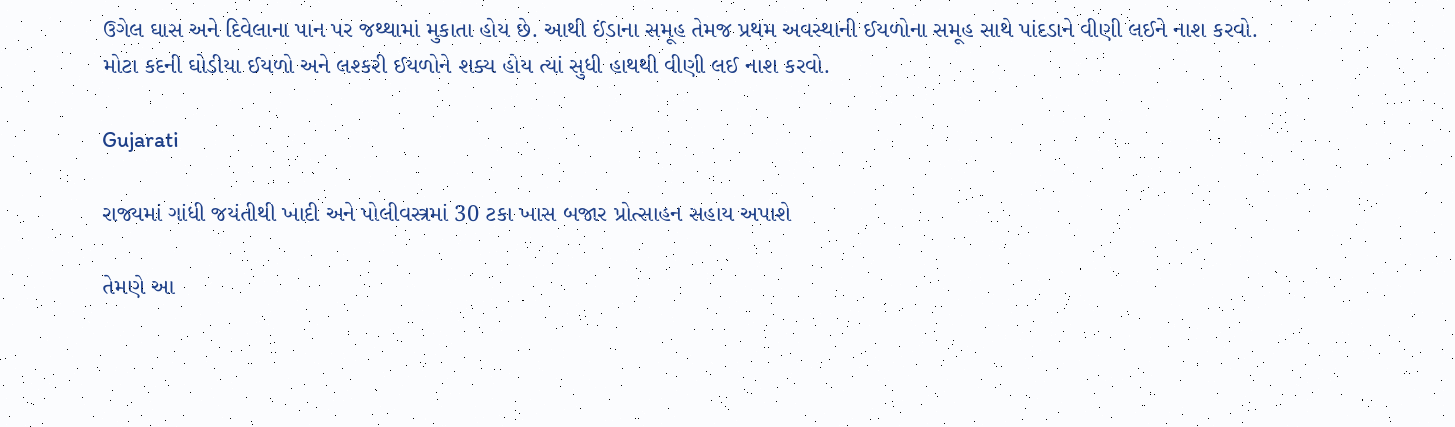ઉગેલ ઘાસ અને દિવેલાના પાન પર જથ્થામાં મુકાતા હોય છે. આથી ઈંડાના સમૂહ તેમજ પ્રથમ અવસ્થાની ઈયળોના સમૂહ સાથે પાંદડાને વીણી લઈને નાશ કરવો. મોટા કદની ઘોડીયા ઈયળો અને લશ્કરી ઈયળોને શક્ય હોય ત્યાં સુધી હાથથી વીણી લઈ નાશ કરવો.

Gujarati

રાજ્યમાં ગાંધી જયંતીથી ખાદી અને પોલીવસ્ત્રમાં 30 ટકા ખાસ બજાર પ્રોત્સાહન સહાય અપાશે

તેમણે આ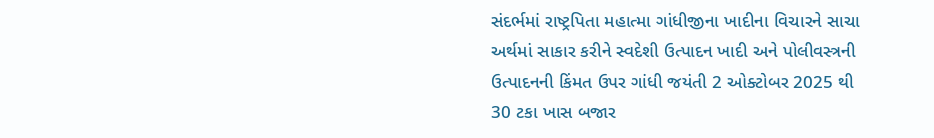સંદર્ભમાં રાષ્ટ્રપિતા મહાત્મા ગાંધીજીના ખાદીના વિચારને સાચા અર્થમાં સાકાર કરીને સ્વદેશી ઉત્પાદન ખાદી અને પોલીવસ્ત્રની ઉત્પાદનની કિંમત ઉપર ગાંધી જયંતી 2 ઓક્ટોબર 2025 થી 30 ટકા ખાસ બજાર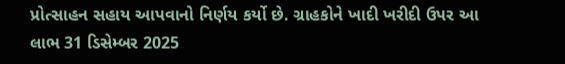પ્રોત્સાહન સહાય આપવાનો નિર્ણય કર્યો છે. ગ્રાહકોને ખાદી ખરીદી ઉપર આ લાભ 31 ડિસેમ્બર 2025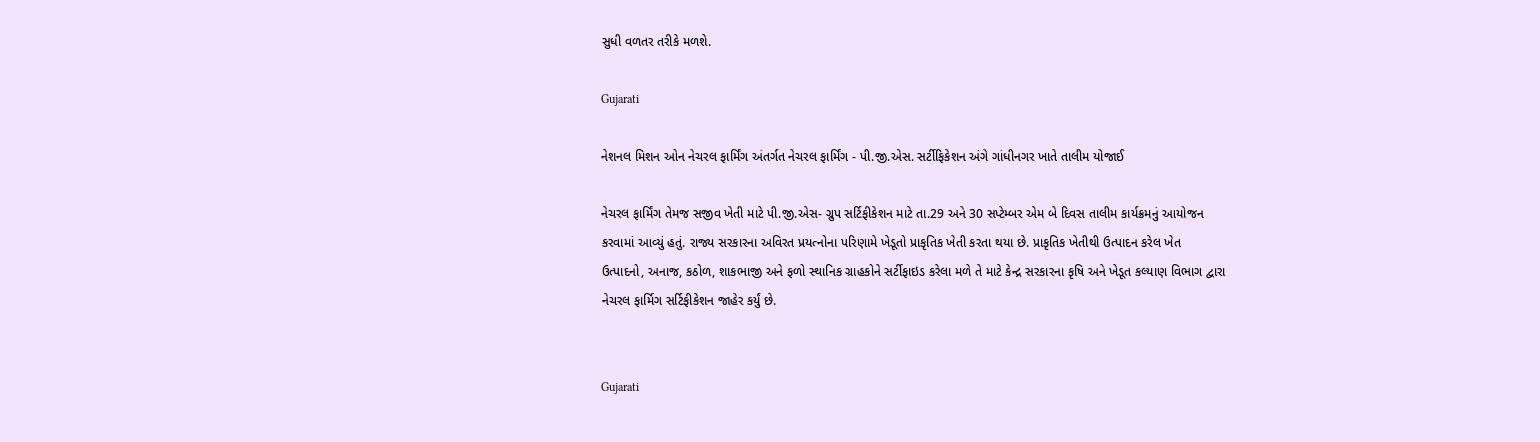સુધી વળતર તરીકે મળશે.

Gujarati

નેશનલ મિશન ઓન નેચરલ ફાર્મિંગ અંતર્ગત નેચરલ ફાર્મિંગ - પી.જી.એસ. સર્ટીફિકેશન અંગે ગાંધીનગર ખાતે તાલીમ યોજાઈ

નેચરલ ફાર્મિંગ તેમજ સજીવ ખેતી માટે પી.જી.એસ- ગ્રુપ સર્ટિફીકેશન માટે તા.29 અને 30 સપ્ટેમ્બર એમ બે દિવસ તાલીમ કાર્યક્રમનું આયોજન કરવામાં આવ્યું હતું. રાજ્ય સરકારના અવિરત પ્રયત્નોના પરિણામે ખેડૂતો પ્રાકૃતિક ખેતી કરતા થયા છે. પ્રાકૃતિક ખેતીથી ઉત્પાદન કરેલ ખેત ઉત્પાદનો, અનાજ, કઠોળ, શાકભાજી અને ફળો સ્થાનિક ગ્રાહકોને સર્ટીફાઇડ કરેલા મળે તે માટે કેન્દ્ર સરકારના કૃષિ અને ખેડૂત કલ્યાણ વિભાગ દ્વારા નેચરલ ફાર્મિગ સર્ટિફીકેશન જાહેર કર્યું છે.


Gujarati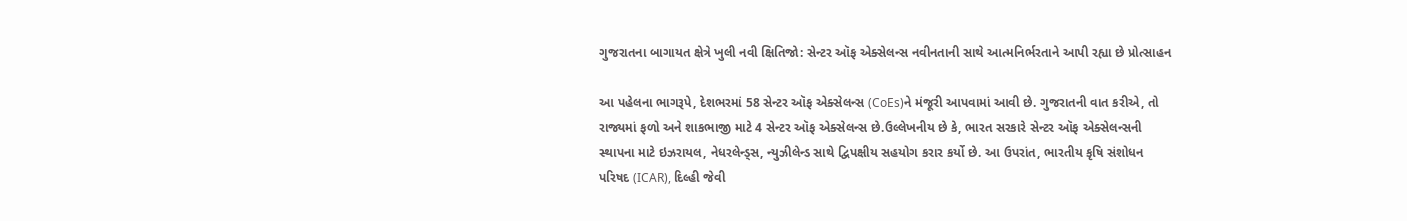ગુજરાતના બાગાયત ક્ષેત્રે ખુલી નવી ક્ષિતિજો: સેન્ટર ઑફ એક્સેલન્સ નવીનતાની સાથે આત્મનિર્ભરતાને આપી રહ્યા છે પ્રોત્સાહન

આ પહેલના ભાગરૂપે, દેશભરમાં 58 સેન્ટર ઑફ એક્સેલન્સ (CoEs)ને મંજૂરી આપવામાં આવી છે. ગુજરાતની વાત કરીએ, તો રાજ્યમાં ફળો અને શાકભાજી માટે 4 સેન્ટર ઑફ એક્સેલન્સ છે.ઉલ્લેખનીય છે કે, ભારત સરકારે સેન્ટર ઑફ એક્સેલન્સની સ્થાપના માટે ઇઝરાયલ, નેધરલેન્ડ્સ, ન્યુઝીલેન્ડ સાથે દ્વિપક્ષીય સહયોગ કરાર કર્યો છે. આ ઉપરાંત, ભારતીય કૃષિ સંશોધન પરિષદ (ICAR), દિલ્હી જેવી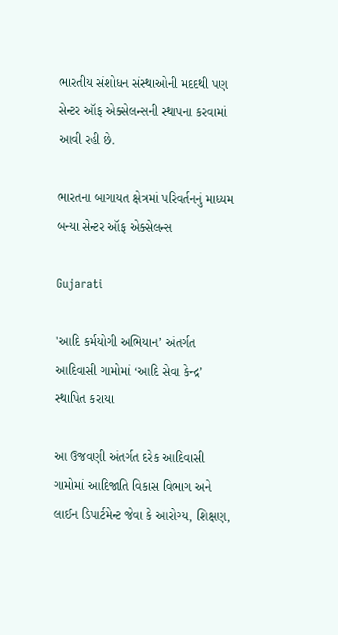ભારતીય સંશોધન સંસ્થાઓની મદદથી પણ સેન્ટર ઑફ એક્સેલન્સની સ્થાપના કરવામાં આવી રહી છે.

ભારતના બાગાયત ક્ષેત્રમાં પરિવર્તનનું માધ્યમ બન્યા સેન્ટર ઑફ એક્સેલન્સ

Gujarati

'આદિ કર્મયોગી અભિયાન’ અંતર્ગત આદિવાસી ગામોમાં ‘આદિ સેવા કેન્દ્ર’ સ્થાપિત કરાયા

આ ઉજવણી અંતર્ગત દરેક આદિવાસી ગામોમાં આદિજાતિ વિકાસ વિભાગ અને લાઈન ડિપાર્ટમેન્ટ જેવા કે આરોગ્ય, શિક્ષણ,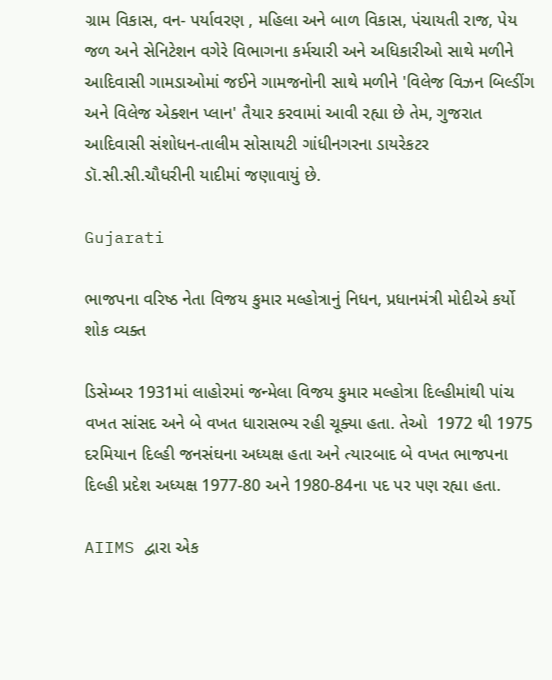ગ્રામ વિકાસ, વન- પર્યાવરણ , મહિલા અને બાળ વિકાસ, પંચાયતી રાજ, પેય જળ અને સેનિટેશન વગેરે વિભાગના કર્મચારી અને અધિકારીઓ સાથે મળીને આદિવાસી ગામડાઓમાં જઈને ગામજનોની સાથે મળીને 'વિલેજ વિઝન બિલ્ડીંગ અને વિલેજ એક્શન પ્લાન' તૈયાર કરવામાં આવી રહ્યા છે તેમ, ગુજરાત આદિવાસી સંશોધન-તાલીમ સોસાયટી ગાંધીનગરના ડાયરેકટર ડૉ.સી.સી.ચૌધરીની યાદીમાં જણાવાયું છે.

Gujarati

ભાજપના વરિષ્ઠ નેતા વિજય કુમાર મલ્હોત્રાનું નિધન, પ્રધાનમંત્રી મોદીએ કર્યો શોક વ્યક્ત

ડિસેમ્બર 1931માં લાહોરમાં જન્મેલા વિજય કુમાર મલ્હોત્રા દિલ્હીમાંથી પાંચ વખત સાંસદ અને બે વખત ધારાસભ્ય રહી ચૂક્યા હતા. તેઓ  1972 થી 1975 દરમિયાન દિલ્હી જનસંઘના અધ્યક્ષ હતા અને ત્યારબાદ બે વખત ભાજપના દિલ્હી પ્રદેશ અધ્યક્ષ 1977-80 અને 1980-84ના પદ પર પણ રહ્યા હતા.

AIIMS દ્વારા એક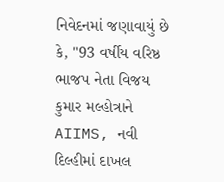નિવેદનમાં જણાવાયું છે કે, "93 વર્ષીય વરિષ્ઠ ભાજપ નેતા વિજય કુમાર મલ્હોત્રાને AIIMS, નવી દિલ્હીમાં દાખલ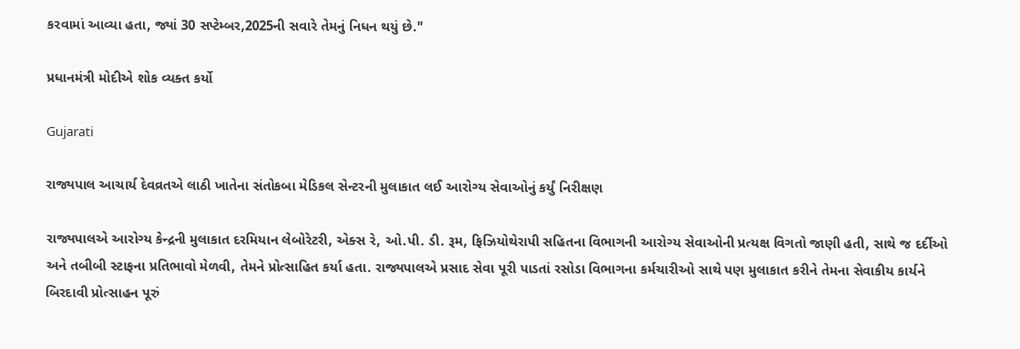કરવામાં આવ્યા હતા, જ્યાં 30 સપ્ટેમ્બર,2025ની સવારે તેમનું નિધન થયું છે."

પ્રધાનમંત્રી મોદીએ શોક વ્યક્ત કર્યો

Gujarati

રાજ્યપાલ આચાર્ય દેવવ્રતએ લાઠી ખાતેના સંતોકબા મેડિકલ સેન્ટરની મુલાકાત લઈ આરોગ્ય સેવાઓનું કર્યું નિરીક્ષણ

રાજ્યપાલએ આરોગ્ય કેન્દ્રની મુલાકાત દરમિયાન લેબોરેટરી, એક્સ રે, ઓ.પી. ડી. રૂમ, ફિઝિયોથેરાપી સહિતના વિભાગની આરોગ્ય સેવાઓની પ્રત્યક્ષ વિગતો જાણી હતી, સાથે જ દર્દીઓ અને તબીબી સ્ટાફના પ્રતિભાવો મેળવી, તેમને પ્રોત્સાહિત કર્યા હતા. રાજ્યપાલએ પ્રસાદ સેવા પૂરી પાડતાં રસોડા વિભાગના કર્મચારીઓ સાથે પણ મુલાકાત કરીને તેમના સેવાકીય કાર્યને બિરદાવી પ્રોત્સાહન પૂરું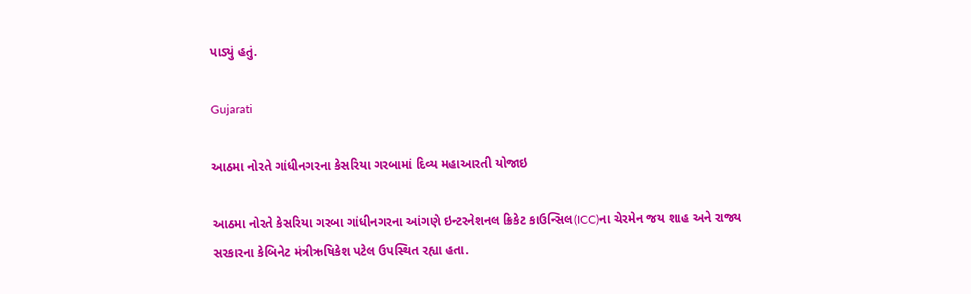પાડ્યું હતું.

Gujarati

આઠમા નોરતે ગાંધીનગરના કેસરિયા ગરબામાં દિવ્ય મહાઆરતી યોજાઇ

આઠમા નોરતે કેસરિયા ગરબા ગાંધીનગરના આંગણે ઇન્ટરનેશનલ ક્રિકેટ કાઉન્સિલ(ICC)ના ચેરમેન જય શાહ અને રાજ્ય સરકારના કેબિનેટ મંત્રીઋષિકેશ પટેલ ઉપસ્થિત રહ્યા હતા.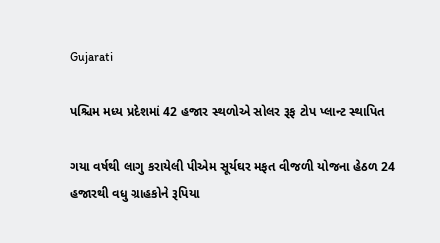Gujarati

પશ્ચિમ મધ્ય પ્રદેશમાં 42 હજાર સ્થળોએ સોલર રૂફ ટોપ પ્લાન્ટ સ્થાપિત

ગયા વર્ષથી લાગુ કરાયેલી પીએમ સૂર્યઘર મફત વીજળી યોજના હેઠળ 24 હજારથી વધુ ગ્રાહકોને રૂપિયા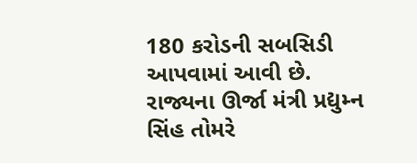180 કરોડની સબસિડી આપવામાં આવી છે. રાજ્યના ઊર્જા મંત્રી પ્રદ્યુમ્ન સિંહ તોમરે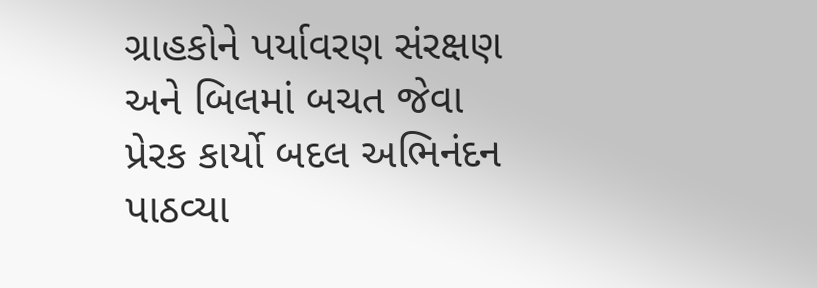ગ્રાહકોને પર્યાવરણ સંરક્ષણ અને બિલમાં બચત જેવા પ્રેરક કાર્યો બદલ અભિનંદન પાઠવ્યા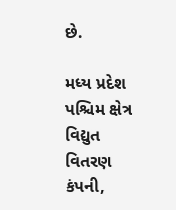છે.

મધ્ય પ્રદેશ પશ્ચિમ ક્ષેત્ર વિદ્યુત વિતરણ કંપની,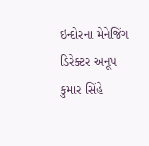ઇન્દોરના મેનેજિંગ ડિરેક્ટર અનૂપ કુમાર સિંહે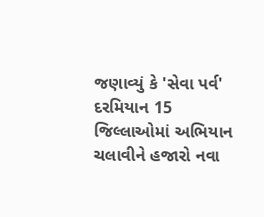જણાવ્યું કે 'સેવા પર્વ' દરમિયાન 15 જિલ્લાઓમાં અભિયાન ચલાવીને હજારો નવા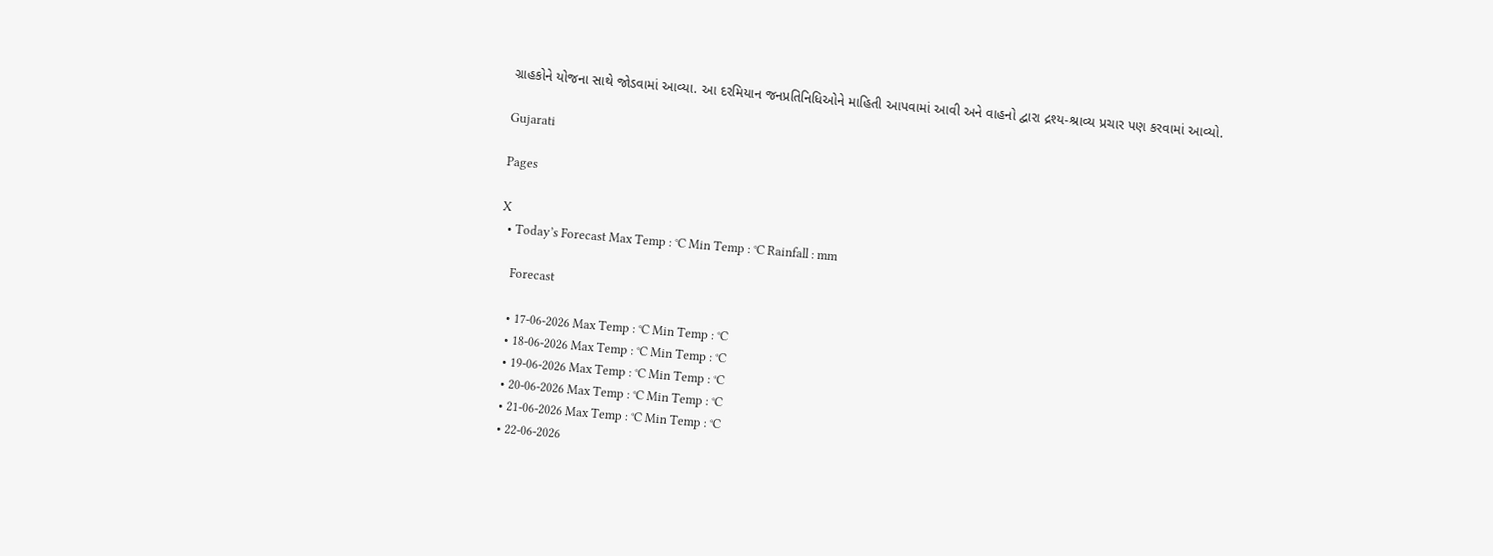ગ્રાહકોને યોજના સાથે જોડવામાં આવ્યા. આ દરમિયાન જનપ્રતિનિધિઓને માહિતી આપવામાં આવી અને વાહનો દ્વારા દ્રશ્ય-શ્રાવ્ય પ્રચાર પણ કરવામાં આવ્યો.

Gujarati

Pages

X
  • Today’s Forecast Max Temp : °C Min Temp : °C Rainfall : mm

    Forecast

    • 17-06-2026 Max Temp : °C Min Temp : °C
    • 18-06-2026 Max Temp : °C Min Temp : °C
    • 19-06-2026 Max Temp : °C Min Temp : °C
    • 20-06-2026 Max Temp : °C Min Temp : °C
    • 21-06-2026 Max Temp : °C Min Temp : °C
    • 22-06-2026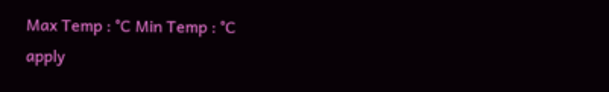Max Temp : °C Min Temp : °C
apply